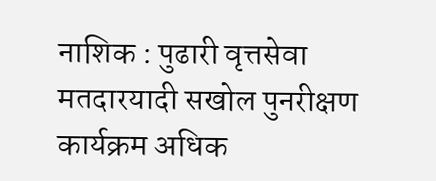नाशिक : पुढारी वृत्तसेवा
मतदारयादी सखोल पुनरीक्षण कार्यक्रम अधिक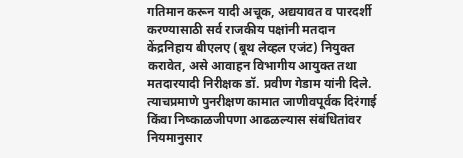गतिमान करून यादी अचूक, अद्ययावत व पारदर्शी करण्यासाठी सर्व राजकीय पक्षांनी मतदान केंद्रनिहाय बीएलए (बूथ लेव्हल एजंट) नियुक्त करावेत, असे आवाहन विभागीय आयुक्त तथा मतदारयादी निरीक्षक डॉ. प्रवीण गेडाम यांनी दिले.
त्याचप्रमाणे पुनरीक्षण कामात जाणीवपूर्वक दिरंगाई किंवा निष्काळजीपणा आढळल्यास संबंधितांवर नियमानुसार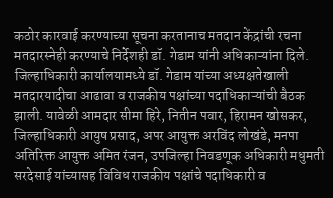कठोर कारवाई करण्याच्या सूचना करतानाच मतदान केंद्रांची रचना मतदारस्नेही करण्याचे निर्देशही डॉ. गेडाम यांनी अधिकाऱ्यांना दिले.
जिल्हाधिकारी कार्यालयामध्ये डॉ. गेडाम यांच्या अध्यक्षतेखाली मतदारयादीचा आढावा व राजकीय पक्षांच्या पदाधिकाऱ्यांची बैठक झाली. यावेळी आमदार सीमा हिरे, नितीन पवार, हिरामन खोसकर, जिल्हाधिकारी आयुष प्रसाद, अपर आयुक्त अरविंद लोखंडे, मनपा अतिरिक्त आयुक्त अमित रंजन, उपजिल्हा निवडणूक अधिकारी मधुमती सरदेसाई यांच्यासह विविध राजकीय पक्षांचे पदाधिकारी व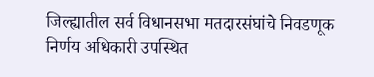जिल्ह्यातील सर्व विधानसभा मतदारसंघांचे निवडणूक निर्णय अधिकारी उपस्थित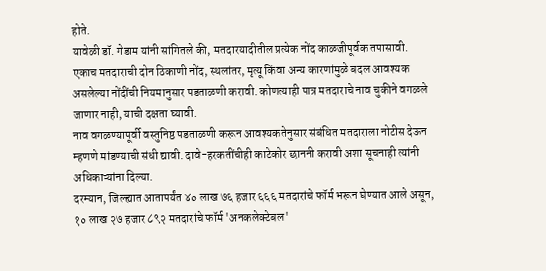होते.
यावेळी डॉ. गेडाम यांनी सांगितले की, मतदारयादीतील प्रत्येक नोंद काळजीपूर्वक तपासावी. एकाच मतदाराची दोन ठिकाणी नोंद, स्थलांतर, मृत्यू किंवा अन्य कारणांमुळे बदल आवश्यक असलेल्या नोंदींची नियमानुसार पडताळणी करावी. कोणत्याही पात्र मतदाराचे नाव चुकीने वगळले जाणार नाही, याची दक्षता घ्यावी.
नाव वगळण्यापूर्वी वस्तुनिष्ठ पडताळणी करून आवश्यकतेनुसार संबंधित मतदाराला नोटीस देऊन म्हणणे मांडण्याची संधी द्यावी. दावे-हरकतींचीही काटेकोर छाननी करावी अशा सूचनाही त्यांनी अधिकाऱ्यांना दिल्या.
दरम्यान, जिल्ह्यात आतापर्यंत ४० लाख ७६ हजार ६६६ मतदारांचे फॉर्म भरून घेण्यात आले असून, १० लाख २७ हजार ८९२ मतदारांचे फॉर्म 'अनकलेक्टेबल'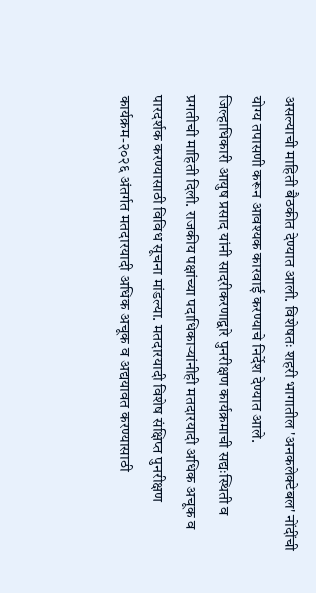असल्याची माहिती बैठकीत देण्यात आली. विशेषतः शहरी भागातील 'अनकलेक्टेबल' नोंदींची योग्य तपासणी करून आवश्यक कारवाई करण्याचे निर्देश देण्यात आले.
जिल्हाधिकारी आयुष प्रसाद यांनी सादरीकरणाद्वारे पुनरीक्षण कार्यक्रमाची सद्यःस्थिती व प्रगतीची माहिती दिली. राजकीय पक्षांच्या पदाधिकाऱ्यांनीही मतदारयादी अधिक अचूक व पारदर्शक करण्यासाठी विविध सूचना मांडल्या. मतदारयादी विशेष संक्षिप्त पुनरीक्षण कार्यक्रम-२०२६ अंतर्गत मतदारयादी अधिक अचूक व अद्ययावत करण्यासाठी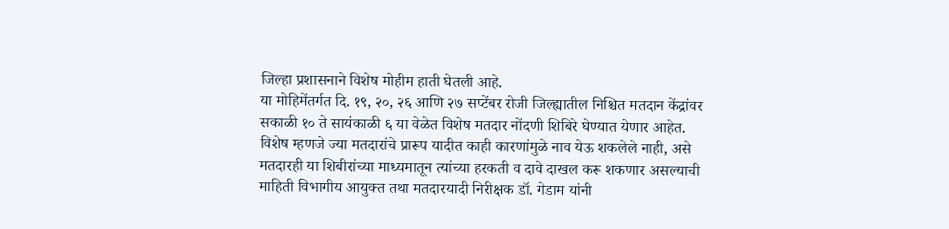जिल्हा प्रशासनाने विशेष मोहीम हाती घेतली आहे.
या मोहिमेंतर्गत दि. १९, २०, २६ आणि २७ सप्टेंबर रोजी जिल्ह्यातील निश्चित मतदान केंद्रांवर सकाळी १० ते सायंकाळी ६ या वेळेत विशेष मतदार नोंदणी शिबिरे घेण्यात येणार आहेत. विशेष म्हणजे ज्या मतदारांचे प्रारूप यादीत काही कारणांमुळे नाव येऊ शकलेले नाही, असे मतदारही या शिबीरांच्या माध्यमातून त्यांच्या हरकती व दावे दाखल करू शकणार असल्याची माहिती विभागीय आयुक्त तथा मतदारयादी निरीक्षक डॉ. गेडाम यांनी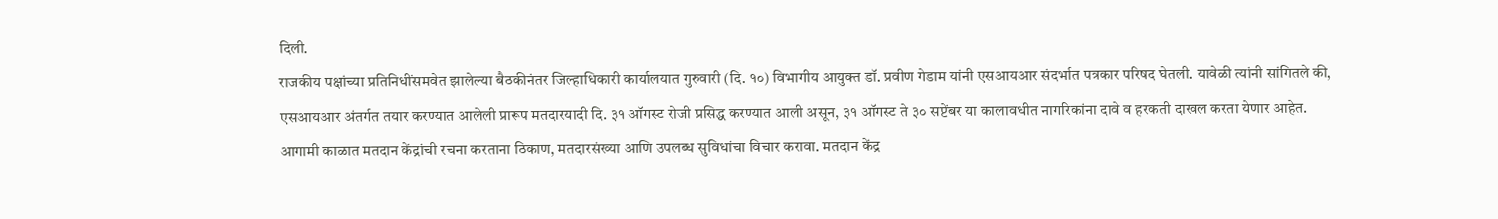दिली.
राजकीय पक्षांच्या प्रतिनिधींसमवेत झालेल्या बैठकीनंतर जिल्हाधिकारी कार्यालयात गुरुवारी (दि. १०) विभागीय आयुक्त डॉ. प्रवीण गेडाम यांनी एसआयआर संदर्भात पत्रकार परिषद घेतली. यावेळी त्यांनी सांगितले की, एसआयआर अंतर्गत तयार करण्यात आलेली प्रारूप मतदारयादी दि. ३१ ऑगस्ट रोजी प्रसिद्ध करण्यात आली असून, ३१ ऑगस्ट ते ३० सप्टेंबर या कालावधीत नागरिकांना दावे व हरकती दाखल करता येणार आहेत.
आगामी काळात मतदान केंद्रांची रचना करताना ठिकाण, मतदारसंख्या आणि उपलब्ध सुविधांचा विचार करावा. मतदान केंद्र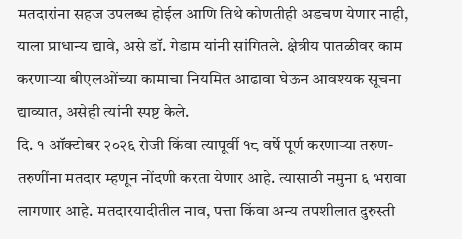मतदारांना सहज उपलब्ध होईल आणि तिथे कोणतीही अडचण येणार नाही, याला प्राधान्य द्यावे, असे डॉ. गेडाम यांनी सांगितले. क्षेत्रीय पातळीवर काम करणाऱ्या बीएलओंच्या कामाचा नियमित आढावा घेऊन आवश्यक सूचना द्याव्यात, असेही त्यांनी स्पष्ट केले.
दि. १ ऑक्टोबर २०२६ रोजी किंवा त्यापूर्वी १८ वर्षे पूर्ण करणाऱ्या तरुण-तरुणींना मतदार म्हणून नोंदणी करता येणार आहे. त्यासाठी नमुना ६ भरावा लागणार आहे. मतदारयादीतील नाव, पत्ता किंवा अन्य तपशीलात दुरुस्ती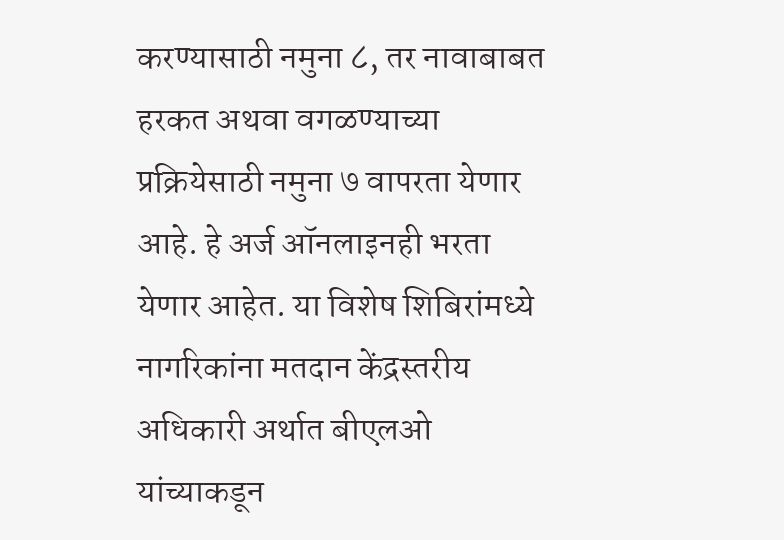करण्यासाठी नमुना ८, तर नावाबाबत हरकत अथवा वगळण्याच्या प्रक्रियेसाठी नमुना ७ वापरता येणार आहे. हे अर्ज ऑनलाइनही भरता येणार आहेत. या विशेष शिबिरांमध्ये नागरिकांना मतदान केंद्रस्तरीय अधिकारी अर्थात बीएलओ यांच्याकडून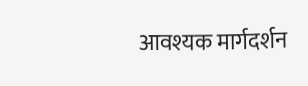आवश्यक मार्गदर्शन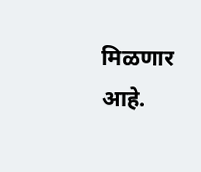मिळणार आहे.